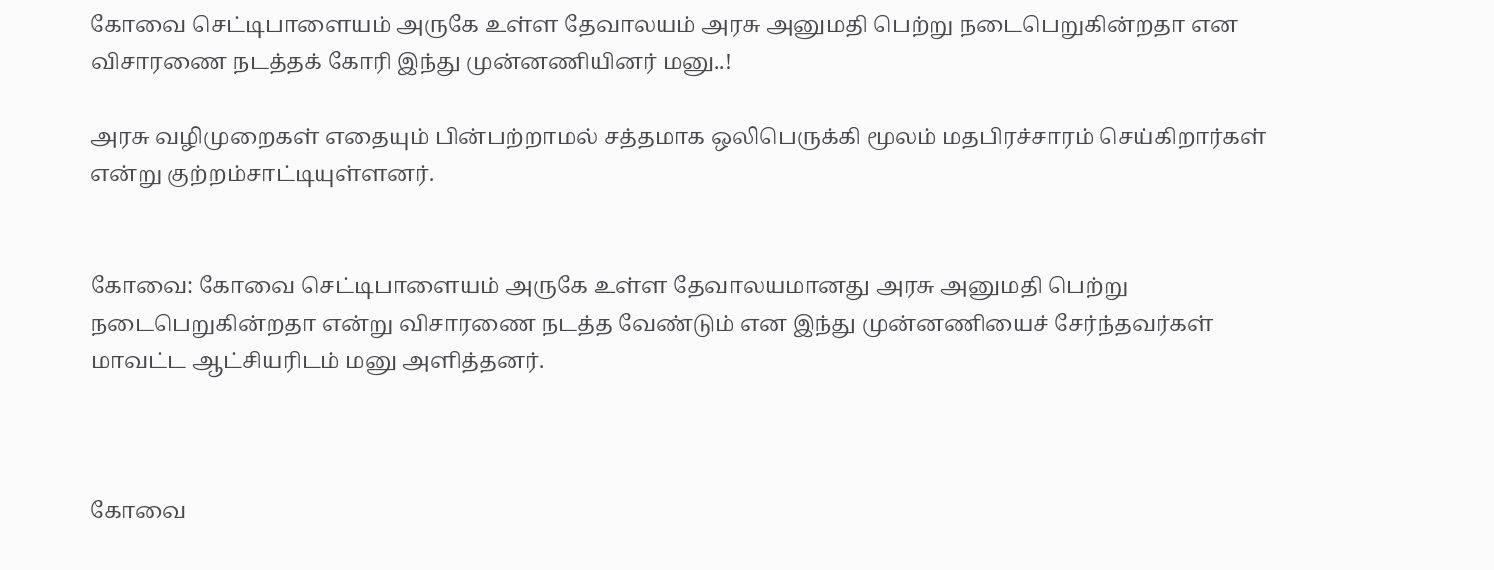கோவை செட்டிபாளையம் அருகே உள்ள தேவாலயம் அரசு அனுமதி பெற்று நடைபெறுகின்றதா என விசாரணை நடத்தக் கோரி இந்து முன்னணியினர் மனு..!

அரசு வழிமுறைகள் எதையும் பின்பற்றாமல் சத்தமாக ஒலிபெருக்கி மூலம் மதபிரச்சாரம் செய்கிறார்கள் என்று குற்றம்சாட்டியுள்ளனர்.


கோவை: கோவை செட்டிபாளையம் அருகே உள்ள தேவாலயமானது அரசு அனுமதி பெற்று நடைபெறுகின்றதா என்று விசாரணை நடத்த வேண்டும் என இந்து முன்னணியைச் சேர்ந்தவர்கள் மாவட்ட ஆட்சியரிடம் மனு அளித்தனர்.



கோவை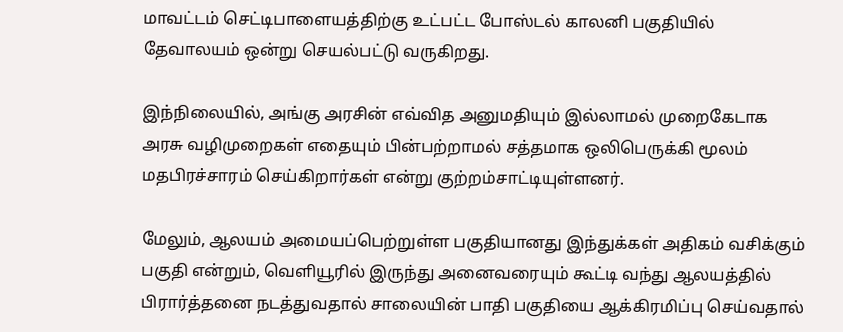மாவட்டம் செட்டிபாளையத்திற்கு உட்பட்ட போஸ்டல் காலனி பகுதியில் தேவாலயம் ஒன்று செயல்பட்டு வருகிறது.

இந்நிலையில், அங்கு அரசின் எவ்வித அனுமதியும் இல்லாமல் முறைகேடாக அரசு வழிமுறைகள் எதையும் பின்பற்றாமல் சத்தமாக ஒலிபெருக்கி மூலம் மதபிரச்சாரம் செய்கிறார்கள் என்று குற்றம்சாட்டியுள்ளனர்.

மேலும், ஆலயம் அமையப்பெற்றுள்ள பகுதியானது இந்துக்கள் அதிகம் வசிக்கும் பகுதி என்றும், வெளியூரில் இருந்து அனைவரையும் கூட்டி வந்து ஆலயத்தில் பிரார்த்தனை நடத்துவதால் சாலையின் பாதி பகுதியை ஆக்கிரமிப்பு செய்வதால்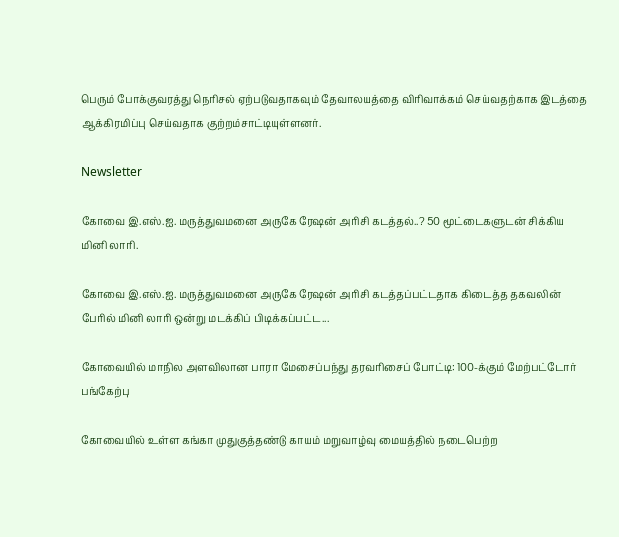பெரும் போக்குவரத்து நெரிசல் ஏற்படுவதாகவும் தேவாலயத்தை விரிவாக்கம் செய்வதற்காக இடத்தை ஆக்கிரமிப்பு செய்வதாக குற்றம்சாட்டியுள்ளனர்.

Newsletter

கோவை இ.எஸ்.ஐ. மருத்துவமனை அருகே ரேஷன் அரிசி கடத்தல்..? 50 மூட்டைகளுடன் சிக்கிய மினி லாரி.

கோவை இ.எஸ்.ஐ. மருத்துவமனை அருகே ரேஷன் அரிசி கடத்தப்பட்டதாக கிடைத்த தகவலின் பேரில் மினி லாரி ஒன்று மடக்கிப் பிடிக்கப்பட்ட...

கோவையில் மாநில அளவிலான பாரா மேசைப்பந்து தரவரிசைப் போட்டி: 100-க்கும் மேற்பட்டோர் பங்கேற்பு

கோவையில் உள்ள கங்கா முதுகுத்தண்டு காயம் மறுவாழ்வு மையத்தில் நடைபெற்ற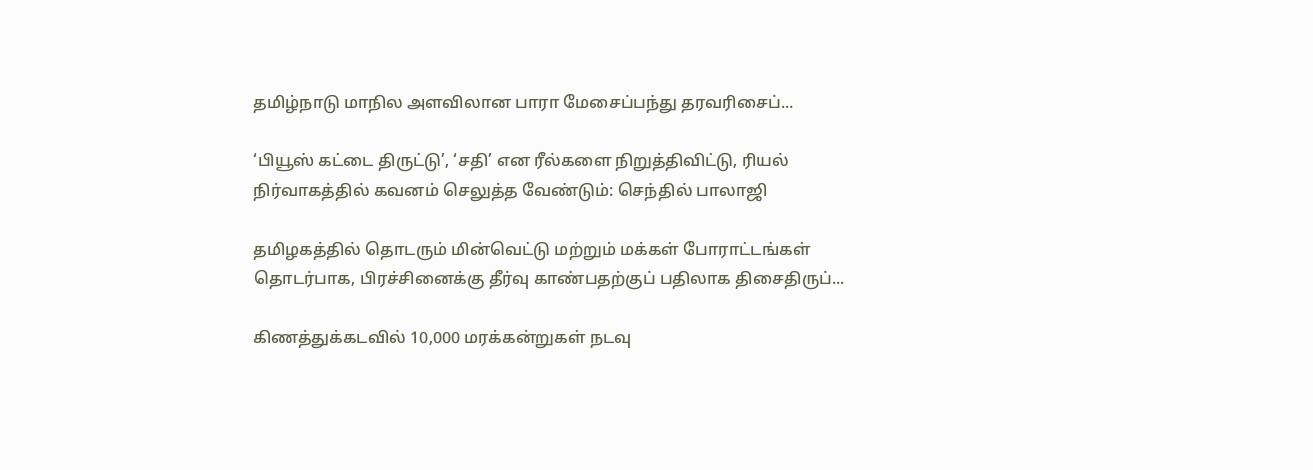தமிழ்நாடு மாநில அளவிலான பாரா மேசைப்பந்து தரவரிசைப்...

‘பியூஸ் கட்டை திருட்டு’, ‘சதி’ என ரீல்களை நிறுத்திவிட்டு, ரியல் நிர்வாகத்தில் கவனம் செலுத்த வேண்டும்: செந்தில் பாலாஜி

தமிழகத்தில் தொடரும் மின்வெட்டு மற்றும் மக்கள் போராட்டங்கள் தொடர்பாக, பிரச்சினைக்கு தீர்வு காண்பதற்குப் பதிலாக திசைதிருப்...

கிணத்துக்கடவில் 10,000 மரக்கன்றுகள் நடவு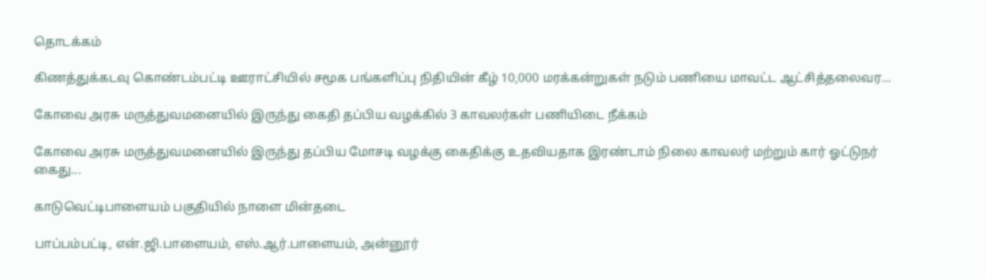தொடக்கம்

கிணத்துக்கடவு கொண்டம்பட்டி ஊராட்சியில் சமூக பங்களிப்பு நிதியின் கீழ் 10,000 மரக்கன்றுகள் நடும் பணியை மாவட்ட ஆட்சித்தலைவர...

கோவை அரசு மருத்துவமனையில் இருந்து கைதி தப்பிய வழக்கில் 3 காவலர்கள் பணியிடை நீக்கம்

கோவை அரசு மருத்துவமனையில் இருந்து தப்பிய மோசடி வழக்கு கைதிக்கு உதவியதாக இரண்டாம் நிலை காவலர் மற்றும் கார் ஓட்டுநர் கைது...

காடுவெட்டிபாளையம் பகுதியில் நாளை மின்தடை

பாப்பம்பட்டி, என்.ஜி.பாளையம், எஸ்.ஆர்.பாளையம், அன்னூர்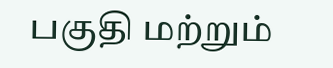பகுதி மற்றும்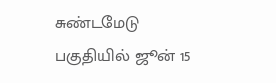சுண்டமேடு பகுதியில் ஜூன் 15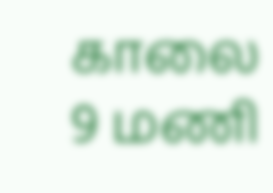காலை 9 மணி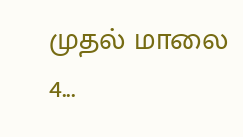முதல் மாலை 4...